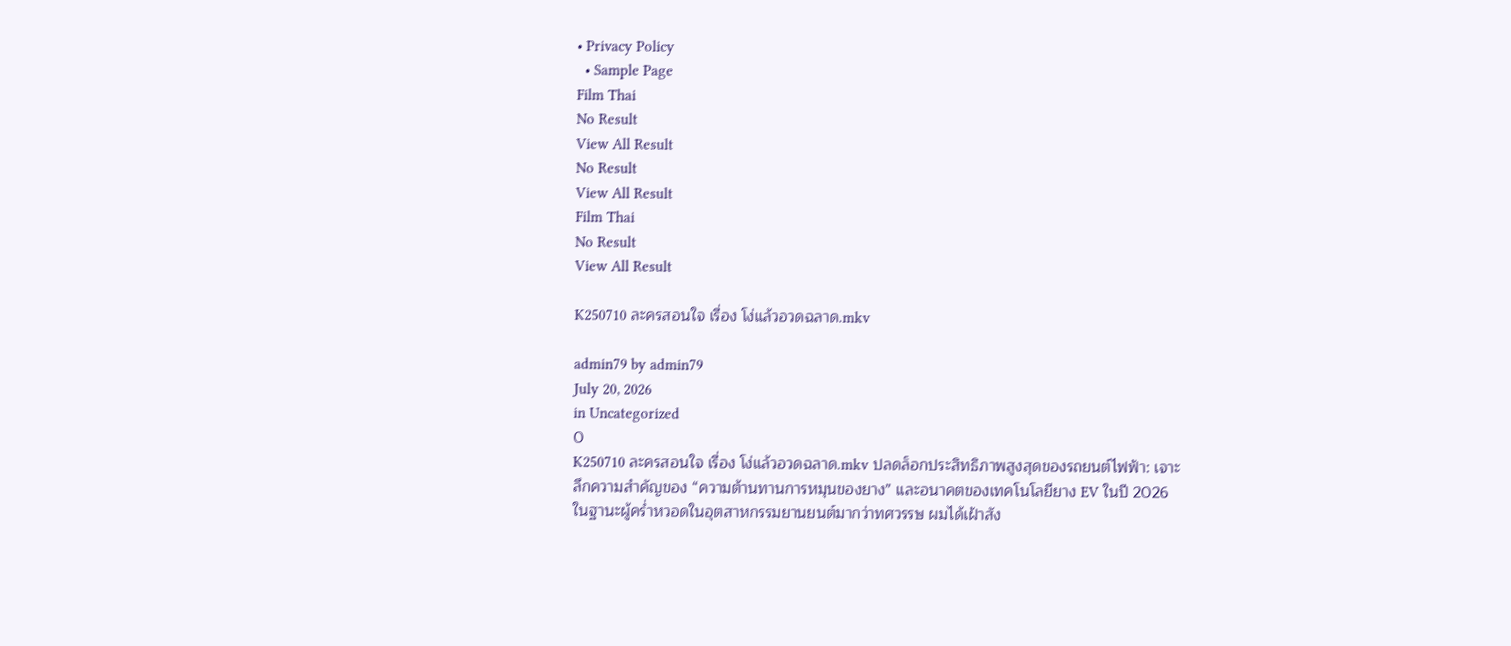• Privacy Policy
  • Sample Page
Film Thai
No Result
View All Result
No Result
View All Result
Film Thai
No Result
View All Result

K250710 ละครสอนใจ เรื่อง โง่แล้วอวดฉลาด.mkv

admin79 by admin79
July 20, 2026
in Uncategorized
0
K250710 ละครสอนใจ เรื่อง โง่แล้วอวดฉลาด.mkv ปลดล็อกประสิทธิภาพสูงสุดของรถยนต์ไฟฟ้า: เจาะลึกความสำคัญของ “ความต้านทานการหมุนของยาง” และอนาคตของเทคโนโลยียาง EV ในปี 2026 ในฐานะผู้คร่ำหวอดในอุตสาหกรรมยานยนต์มากว่าทศวรรษ ผมได้เฝ้าสัง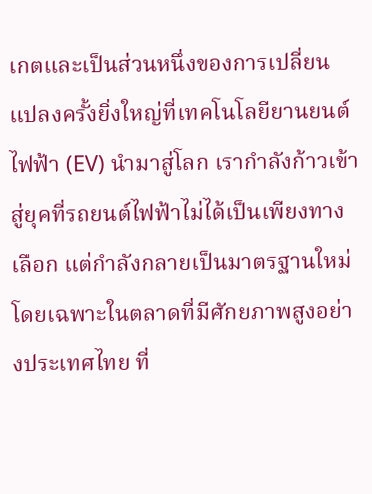เกตและเป็นส่วนหนึ่งของการเปลี่ยนแปลงครั้งยิ่งใหญ่ที่เทคโนโลยียานยนต์ไฟฟ้า (EV) นำมาสู่โลก เรากำลังก้าวเข้าสู่ยุคที่รถยนต์ไฟฟ้าไม่ได้เป็นเพียงทางเลือก แต่กำลังกลายเป็นมาตรฐานใหม่ โดยเฉพาะในตลาดที่มีศักยภาพสูงอย่างประเทศไทย ที่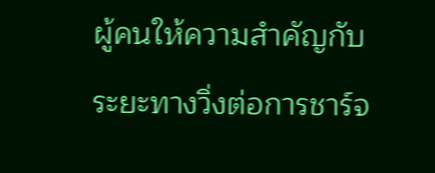ผู้คนให้ความสำคัญกับระยะทางวิ่งต่อการชาร์จ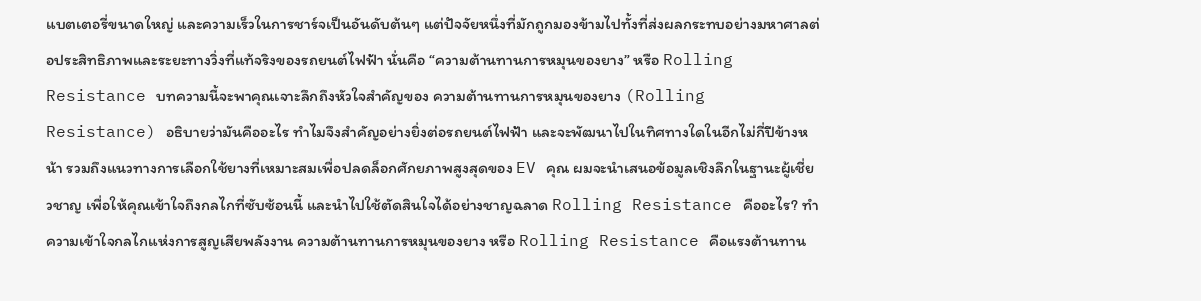แบตเตอรี่ขนาดใหญ่ และความเร็วในการชาร์จเป็นอันดับต้นๆ แต่ปัจจัยหนึ่งที่มักถูกมองข้ามไปทั้งที่ส่งผลกระทบอย่างมหาศาลต่อประสิทธิภาพและระยะทางวิ่งที่แท้จริงของรถยนต์ไฟฟ้า นั่นคือ “ความต้านทานการหมุนของยาง” หรือ Rolling Resistance บทความนี้จะพาคุณเจาะลึกถึงหัวใจสำคัญของ ความต้านทานการหมุนของยาง (Rolling Resistance) อธิบายว่ามันคืออะไร ทำไมจึงสำคัญอย่างยิ่งต่อรถยนต์ไฟฟ้า และจะพัฒนาไปในทิศทางใดในอีกไม่กี่ปีข้างหน้า รวมถึงแนวทางการเลือกใช้ยางที่เหมาะสมเพื่อปลดล็อกศักยภาพสูงสุดของ EV คุณ ผมจะนำเสนอข้อมูลเชิงลึกในฐานะผู้เชี่ยวชาญ เพื่อให้คุณเข้าใจถึงกลไกที่ซับซ้อนนี้ และนำไปใช้ตัดสินใจได้อย่างชาญฉลาด Rolling Resistance คืออะไร? ทำความเข้าใจกลไกแห่งการสูญเสียพลังงาน ความต้านทานการหมุนของยาง หรือ Rolling Resistance คือแรงต้านทาน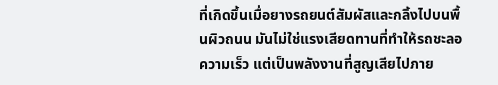ที่เกิดขึ้นเมื่อยางรถยนต์สัมผัสและกลิ้งไปบนพื้นผิวถนน มันไม่ใช่แรงเสียดทานที่ทำให้รถชะลอความเร็ว แต่เป็นพลังงานที่สูญเสียไปภาย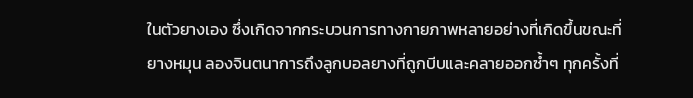ในตัวยางเอง ซึ่งเกิดจากกระบวนการทางกายภาพหลายอย่างที่เกิดขึ้นขณะที่ยางหมุน ลองจินตนาการถึงลูกบอลยางที่ถูกบีบและคลายออกซ้ำๆ ทุกครั้งที่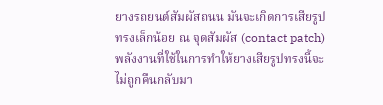ยางรถยนต์สัมผัสถนน มันจะเกิดการเสียรูปทรงเล็กน้อย ณ จุดสัมผัส (contact patch) พลังงานที่ใช้ในการทำให้ยางเสียรูปทรงนี้จะไม่ถูกคืนกลับมา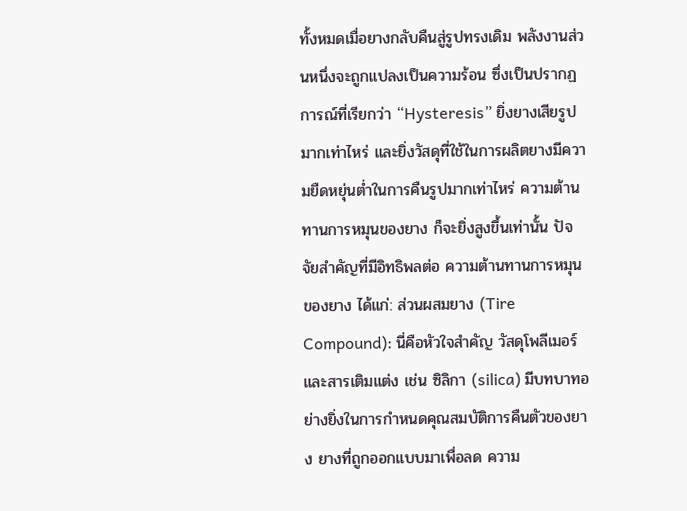ทั้งหมดเมื่อยางกลับคืนสู่รูปทรงเดิม พลังงานส่วนหนึ่งจะถูกแปลงเป็นความร้อน ซึ่งเป็นปรากฏการณ์ที่เรียกว่า “Hysteresis” ยิ่งยางเสียรูปมากเท่าไหร่ และยิ่งวัสดุที่ใช้ในการผลิตยางมีความยืดหยุ่นต่ำในการคืนรูปมากเท่าไหร่ ความต้านทานการหมุนของยาง ก็จะยิ่งสูงขึ้นเท่านั้น ปัจจัยสำคัญที่มีอิทธิพลต่อ ความต้านทานการหมุนของยาง ได้แก่: ส่วนผสมยาง (Tire Compound): นี่คือหัวใจสำคัญ วัสดุโพลีเมอร์และสารเติมแต่ง เช่น ซิลิกา (silica) มีบทบาทอย่างยิ่งในการกำหนดคุณสมบัติการคืนตัวของยาง ยางที่ถูกออกแบบมาเพื่อลด ความ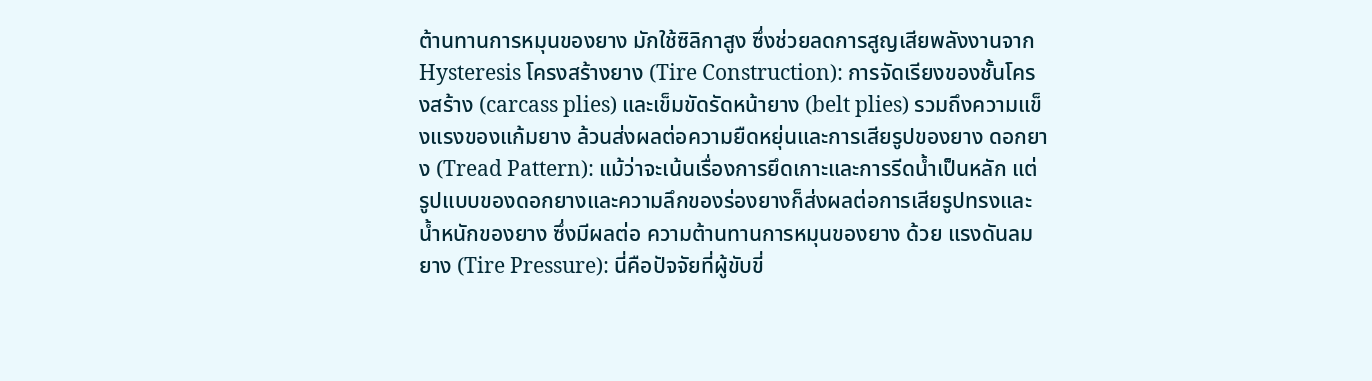ต้านทานการหมุนของยาง มักใช้ซิลิกาสูง ซึ่งช่วยลดการสูญเสียพลังงานจาก Hysteresis โครงสร้างยาง (Tire Construction): การจัดเรียงของชั้นโครงสร้าง (carcass plies) และเข็มขัดรัดหน้ายาง (belt plies) รวมถึงความแข็งแรงของแก้มยาง ล้วนส่งผลต่อความยืดหยุ่นและการเสียรูปของยาง ดอกยาง (Tread Pattern): แม้ว่าจะเน้นเรื่องการยึดเกาะและการรีดน้ำเป็นหลัก แต่รูปแบบของดอกยางและความลึกของร่องยางก็ส่งผลต่อการเสียรูปทรงและน้ำหนักของยาง ซึ่งมีผลต่อ ความต้านทานการหมุนของยาง ด้วย แรงดันลมยาง (Tire Pressure): นี่คือปัจจัยที่ผู้ขับขี่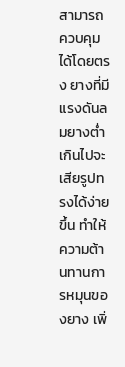สามารถควบคุมได้โดยตรง ยางที่มีแรงดันลมยางต่ำเกินไปจะเสียรูปทรงได้ง่ายขึ้น ทำให้ ความต้านทานการหมุนของยาง เพิ่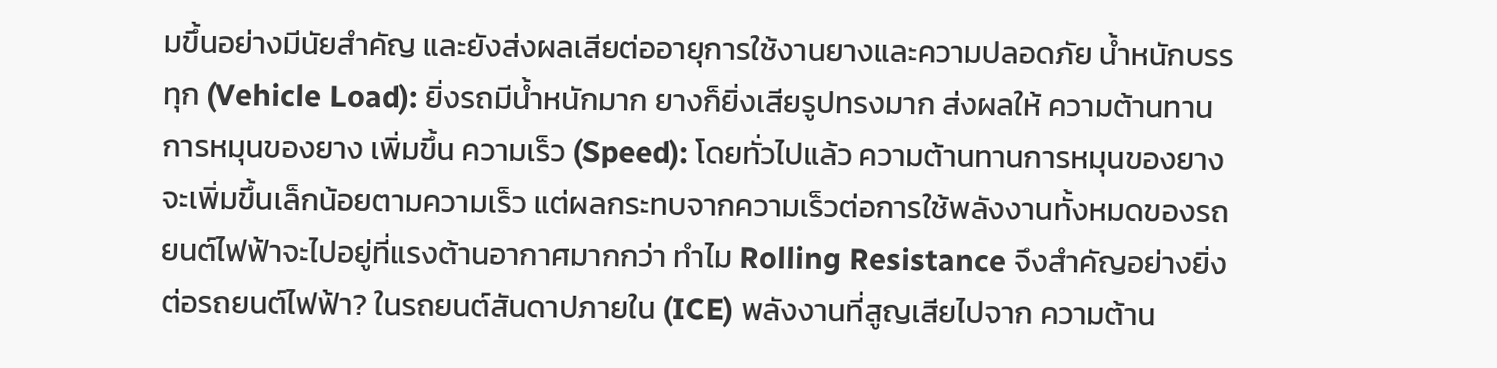มขึ้นอย่างมีนัยสำคัญ และยังส่งผลเสียต่ออายุการใช้งานยางและความปลอดภัย น้ำหนักบรรทุก (Vehicle Load): ยิ่งรถมีน้ำหนักมาก ยางก็ยิ่งเสียรูปทรงมาก ส่งผลให้ ความต้านทานการหมุนของยาง เพิ่มขึ้น ความเร็ว (Speed): โดยทั่วไปแล้ว ความต้านทานการหมุนของยาง จะเพิ่มขึ้นเล็กน้อยตามความเร็ว แต่ผลกระทบจากความเร็วต่อการใช้พลังงานทั้งหมดของรถยนต์ไฟฟ้าจะไปอยู่ที่แรงต้านอากาศมากกว่า ทำไม Rolling Resistance จึงสำคัญอย่างยิ่งต่อรถยนต์ไฟฟ้า? ในรถยนต์สันดาปภายใน (ICE) พลังงานที่สูญเสียไปจาก ความต้าน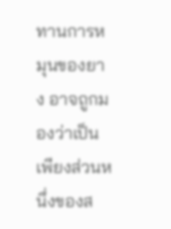ทานการหมุนของยาง อาจถูกมองว่าเป็นเพียงส่วนหนึ่งของส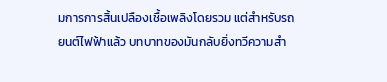มการการสิ้นเปลืองเชื้อเพลิงโดยรวม แต่สำหรับรถยนต์ไฟฟ้าแล้ว บทบาทของมันกลับยิ่งทวีความสำ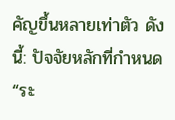คัญขึ้นหลายเท่าตัว ดังนี้: ปัจจัยหลักที่กำหนด “ระ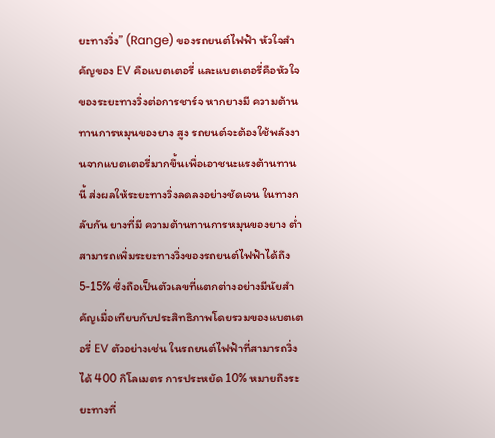ยะทางวิ่ง” (Range) ของรถยนต์ไฟฟ้า หัวใจสำคัญของ EV คือแบตเตอรี่ และแบตเตอรี่คือหัวใจของระยะทางวิ่งต่อการชาร์จ หากยางมี ความต้านทานการหมุนของยาง สูง รถยนต์จะต้องใช้พลังงานจากแบตเตอรี่มากขึ้นเพื่อเอาชนะแรงต้านทานนี้ ส่งผลให้ระยะทางวิ่งลดลงอย่างชัดเจน ในทางกลับกัน ยางที่มี ความต้านทานการหมุนของยาง ต่ำ สามารถเพิ่มระยะทางวิ่งของรถยนต์ไฟฟ้าได้ถึง 5-15% ซึ่งถือเป็นตัวเลขที่แตกต่างอย่างมีนัยสำคัญเมื่อเทียบกับประสิทธิภาพโดยรวมของแบตเตอรี่ EV ตัวอย่างเช่น ในรถยนต์ไฟฟ้าที่สามารถวิ่งได้ 400 กิโลเมตร การประหยัด 10% หมายถึงระยะทางที่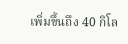เพิ่มขึ้นถึง 40 กิโล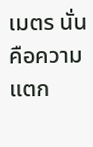เมตร นั่นคือความแตก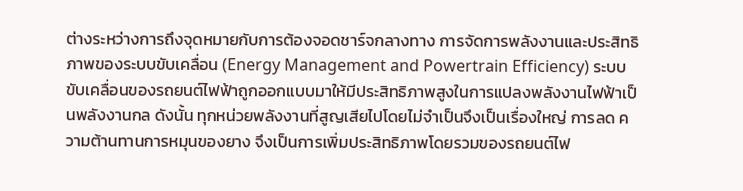ต่างระหว่างการถึงจุดหมายกับการต้องจอดชาร์จกลางทาง การจัดการพลังงานและประสิทธิภาพของระบบขับเคลื่อน (Energy Management and Powertrain Efficiency) ระบบขับเคลื่อนของรถยนต์ไฟฟ้าถูกออกแบบมาให้มีประสิทธิภาพสูงในการแปลงพลังงานไฟฟ้าเป็นพลังงานกล ดังนั้น ทุกหน่วยพลังงานที่สูญเสียไปโดยไม่จำเป็นจึงเป็นเรื่องใหญ่ การลด ความต้านทานการหมุนของยาง จึงเป็นการเพิ่มประสิทธิภาพโดยรวมของรถยนต์ไฟ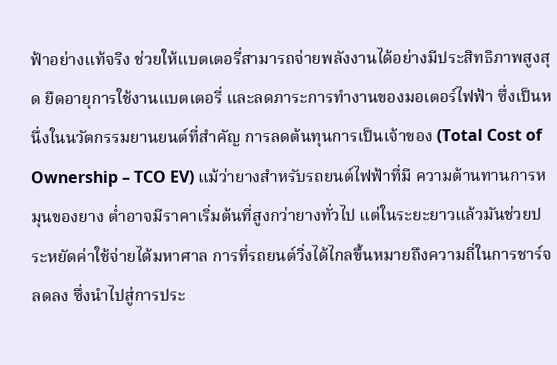ฟ้าอย่างแท้จริง ช่วยให้แบตเตอรี่สามารถจ่ายพลังงานได้อย่างมีประสิทธิภาพสูงสุด ยืดอายุการใช้งานแบตเตอรี่ และลดภาระการทำงานของมอเตอร์ไฟฟ้า ซึ่งเป็นหนึ่งในนวัตกรรมยานยนต์ที่สำคัญ การลดต้นทุนการเป็นเจ้าของ (Total Cost of Ownership – TCO EV) แม้ว่ายางสำหรับรถยนต์ไฟฟ้าที่มี ความต้านทานการหมุนของยาง ต่ำอาจมีราคาเริ่มต้นที่สูงกว่ายางทั่วไป แต่ในระยะยาวแล้วมันช่วยประหยัดค่าใช้จ่ายได้มหาศาล การที่รถยนต์วิ่งได้ไกลขึ้นหมายถึงความถี่ในการชาร์จลดลง ซึ่งนำไปสู่การประ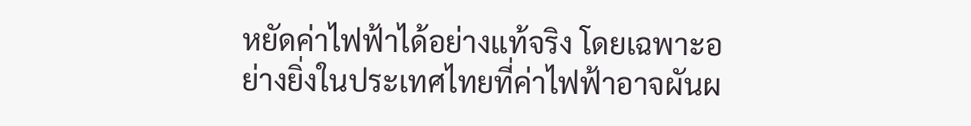หยัดค่าไฟฟ้าได้อย่างแท้จริง โดยเฉพาะอย่างยิ่งในประเทศไทยที่ค่าไฟฟ้าอาจผันผ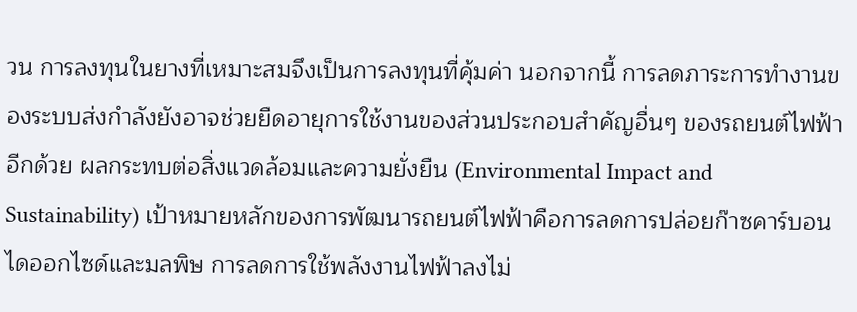วน การลงทุนในยางที่เหมาะสมจึงเป็นการลงทุนที่คุ้มค่า นอกจากนี้ การลดภาระการทำงานของระบบส่งกำลังยังอาจช่วยยืดอายุการใช้งานของส่วนประกอบสำคัญอื่นๆ ของรถยนต์ไฟฟ้าอีกด้วย ผลกระทบต่อสิ่งแวดล้อมและความยั่งยืน (Environmental Impact and Sustainability) เป้าหมายหลักของการพัฒนารถยนต์ไฟฟ้าคือการลดการปล่อยก๊าซคาร์บอนไดออกไซด์และมลพิษ การลดการใช้พลังงานไฟฟ้าลงไม่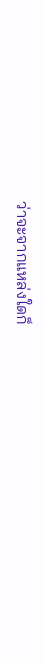ว่าจะจากแหล่งใดก็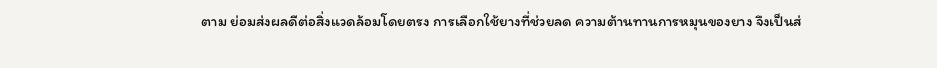ตาม ย่อมส่งผลดีต่อสิ่งแวดล้อมโดยตรง การเลือกใช้ยางที่ช่วยลด ความต้านทานการหมุนของยาง จึงเป็นส่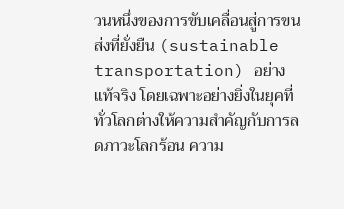วนหนึ่งของการขับเคลื่อนสู่การขนส่งที่ยั่งยืน (sustainable transportation) อย่างแท้จริง โดยเฉพาะอย่างยิ่งในยุคที่ทั่วโลกต่างให้ความสำคัญกับการลดภาวะโลกร้อน ความ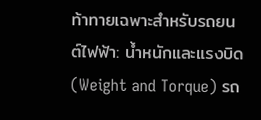ท้าทายเฉพาะสำหรับรถยนต์ไฟฟ้า: น้ำหนักและแรงบิด (Weight and Torque) รถ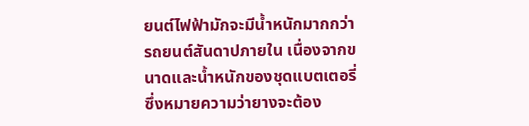ยนต์ไฟฟ้ามักจะมีน้ำหนักมากกว่ารถยนต์สันดาปภายใน เนื่องจากขนาดและน้ำหนักของชุดแบตเตอรี่ ซึ่งหมายความว่ายางจะต้อง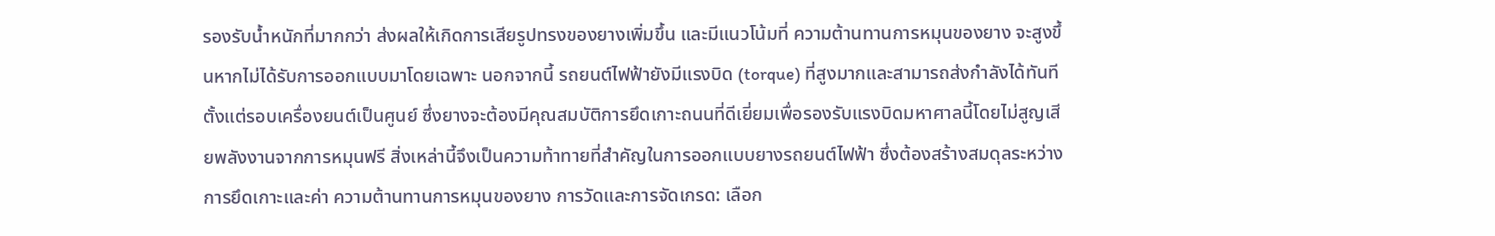รองรับน้ำหนักที่มากกว่า ส่งผลให้เกิดการเสียรูปทรงของยางเพิ่มขึ้น และมีแนวโน้มที่ ความต้านทานการหมุนของยาง จะสูงขึ้นหากไม่ได้รับการออกแบบมาโดยเฉพาะ นอกจากนี้ รถยนต์ไฟฟ้ายังมีแรงบิด (torque) ที่สูงมากและสามารถส่งกำลังได้ทันทีตั้งแต่รอบเครื่องยนต์เป็นศูนย์ ซึ่งยางจะต้องมีคุณสมบัติการยึดเกาะถนนที่ดีเยี่ยมเพื่อรองรับแรงบิดมหาศาลนี้โดยไม่สูญเสียพลังงานจากการหมุนฟรี สิ่งเหล่านี้จึงเป็นความท้าทายที่สำคัญในการออกแบบยางรถยนต์ไฟฟ้า ซึ่งต้องสร้างสมดุลระหว่างการยึดเกาะและค่า ความต้านทานการหมุนของยาง การวัดและการจัดเกรด: เลือก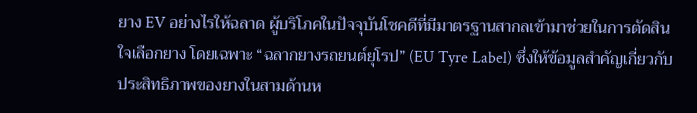ยาง EV อย่างไรให้ฉลาด ผู้บริโภคในปัจจุบันโชคดีที่มีมาตรฐานสากลเข้ามาช่วยในการตัดสินใจเลือกยาง โดยเฉพาะ “ฉลากยางรถยนต์ยุโรป” (EU Tyre Label) ซึ่งให้ข้อมูลสำคัญเกี่ยวกับประสิทธิภาพของยางในสามด้านห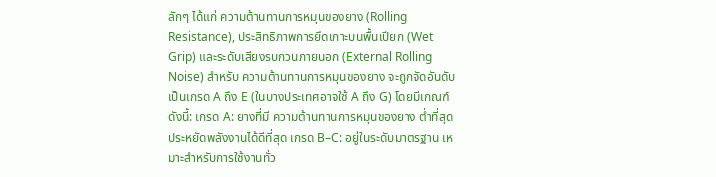ลักๆ ได้แก่ ความต้านทานการหมุนของยาง (Rolling Resistance), ประสิทธิภาพการยึดเกาะบนพื้นเปียก (Wet Grip) และระดับเสียงรบกวนภายนอก (External Rolling Noise) สำหรับ ความต้านทานการหมุนของยาง จะถูกจัดอันดับเป็นเกรด A ถึง E (ในบางประเทศอาจใช้ A ถึง G) โดยมีเกณฑ์ดังนี้: เกรด A: ยางที่มี ความต้านทานการหมุนของยาง ต่ำที่สุด ประหยัดพลังงานได้ดีที่สุด เกรด B–C: อยู่ในระดับมาตรฐาน เหมาะสำหรับการใช้งานทั่ว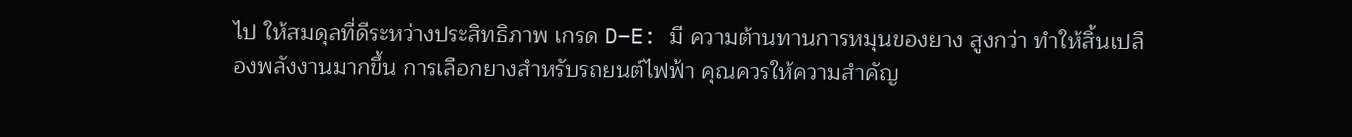ไป ให้สมดุลที่ดีระหว่างประสิทธิภาพ เกรด D–E: มี ความต้านทานการหมุนของยาง สูงกว่า ทำให้สิ้นเปลืองพลังงานมากขึ้น การเลือกยางสำหรับรถยนต์ไฟฟ้า คุณควรให้ความสำคัญ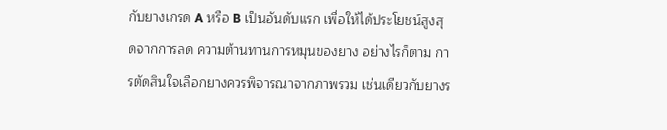กับยางเกรด A หรือ B เป็นอันดับแรก เพื่อให้ได้ประโยชน์สูงสุดจากการลด ความต้านทานการหมุนของยาง อย่างไรก็ตาม การตัดสินใจเลือกยางควรพิจารณาจากภาพรวม เช่นเดียวกับยางร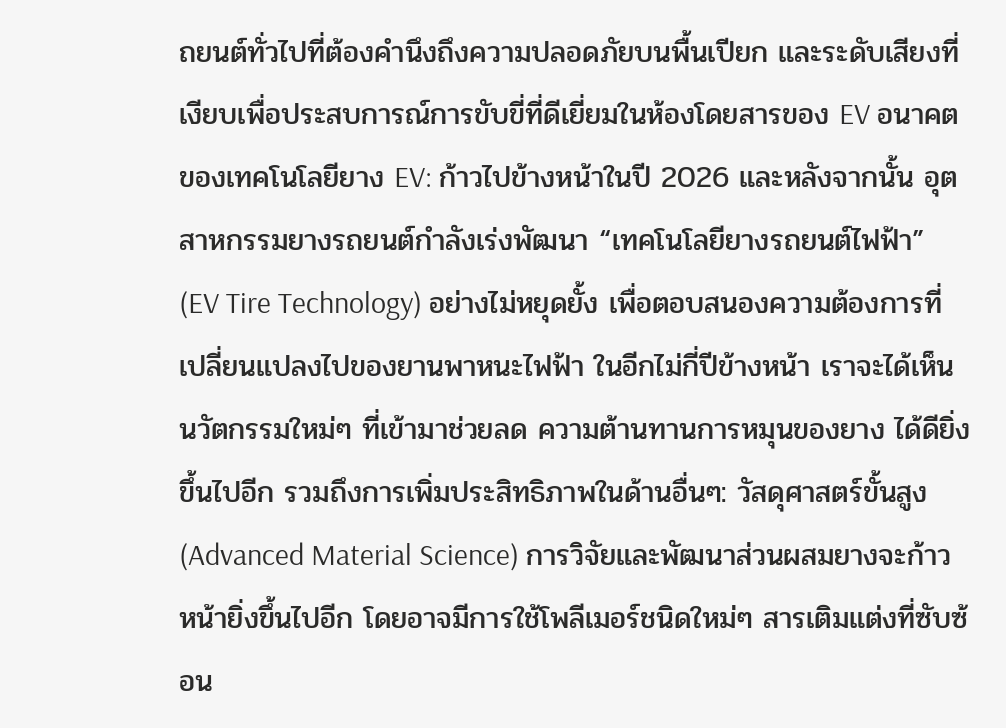ถยนต์ทั่วไปที่ต้องคำนึงถึงความปลอดภัยบนพื้นเปียก และระดับเสียงที่เงียบเพื่อประสบการณ์การขับขี่ที่ดีเยี่ยมในห้องโดยสารของ EV อนาคตของเทคโนโลยียาง EV: ก้าวไปข้างหน้าในปี 2026 และหลังจากนั้น อุตสาหกรรมยางรถยนต์กำลังเร่งพัฒนา “เทคโนโลยียางรถยนต์ไฟฟ้า” (EV Tire Technology) อย่างไม่หยุดยั้ง เพื่อตอบสนองความต้องการที่เปลี่ยนแปลงไปของยานพาหนะไฟฟ้า ในอีกไม่กี่ปีข้างหน้า เราจะได้เห็นนวัตกรรมใหม่ๆ ที่เข้ามาช่วยลด ความต้านทานการหมุนของยาง ได้ดียิ่งขึ้นไปอีก รวมถึงการเพิ่มประสิทธิภาพในด้านอื่นๆ: วัสดุศาสตร์ขั้นสูง (Advanced Material Science) การวิจัยและพัฒนาส่วนผสมยางจะก้าวหน้ายิ่งขึ้นไปอีก โดยอาจมีการใช้โพลีเมอร์ชนิดใหม่ๆ สารเติมแต่งที่ซับซ้อน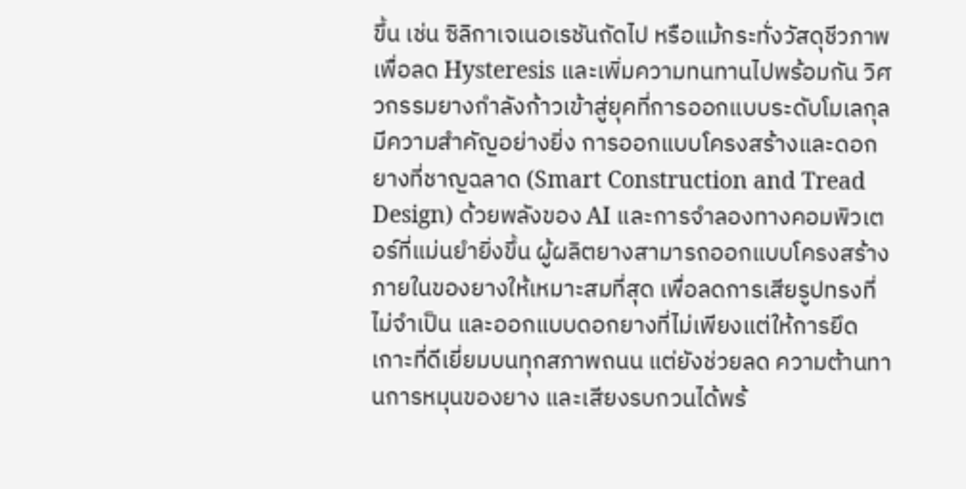ขึ้น เช่น ซิลิกาเจเนอเรชันถัดไป หรือแม้กระทั่งวัสดุชีวภาพ เพื่อลด Hysteresis และเพิ่มความทนทานไปพร้อมกัน วิศวกรรมยางกำลังก้าวเข้าสู่ยุคที่การออกแบบระดับโมเลกุลมีความสำคัญอย่างยิ่ง การออกแบบโครงสร้างและดอกยางที่ชาญฉลาด (Smart Construction and Tread Design) ด้วยพลังของ AI และการจำลองทางคอมพิวเตอร์ที่แม่นยำยิ่งขึ้น ผู้ผลิตยางสามารถออกแบบโครงสร้างภายในของยางให้เหมาะสมที่สุด เพื่อลดการเสียรูปทรงที่ไม่จำเป็น และออกแบบดอกยางที่ไม่เพียงแต่ให้การยึดเกาะที่ดีเยี่ยมบนทุกสภาพถนน แต่ยังช่วยลด ความต้านทานการหมุนของยาง และเสียงรบกวนได้พร้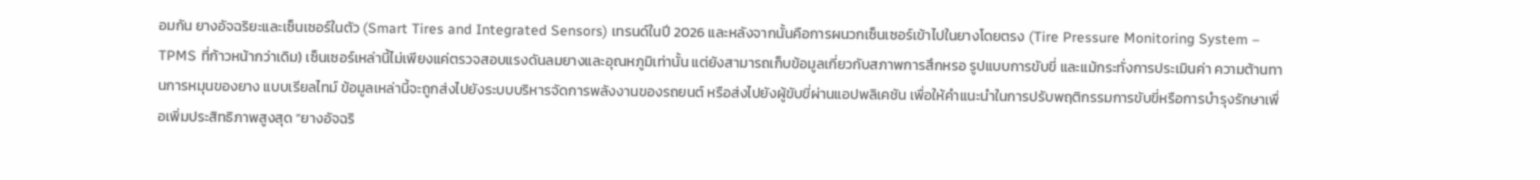อมกัน ยางอัจฉริยะและเซ็นเซอร์ในตัว (Smart Tires and Integrated Sensors) เทรนด์ในปี 2026 และหลังจากนั้นคือการผนวกเซ็นเซอร์เข้าไปในยางโดยตรง (Tire Pressure Monitoring System – TPMS ที่ก้าวหน้ากว่าเดิม) เซ็นเซอร์เหล่านี้ไม่เพียงแค่ตรวจสอบแรงดันลมยางและอุณหภูมิเท่านั้น แต่ยังสามารถเก็บข้อมูลเกี่ยวกับสภาพการสึกหรอ รูปแบบการขับขี่ และแม้กระทั่งการประเมินค่า ความต้านทานการหมุนของยาง แบบเรียลไทม์ ข้อมูลเหล่านี้จะถูกส่งไปยังระบบบริหารจัดการพลังงานของรถยนต์ หรือส่งไปยังผู้ขับขี่ผ่านแอปพลิเคชัน เพื่อให้คำแนะนำในการปรับพฤติกรรมการขับขี่หรือการบำรุงรักษาเพื่อเพิ่มประสิทธิภาพสูงสุด “ยางอัจฉริ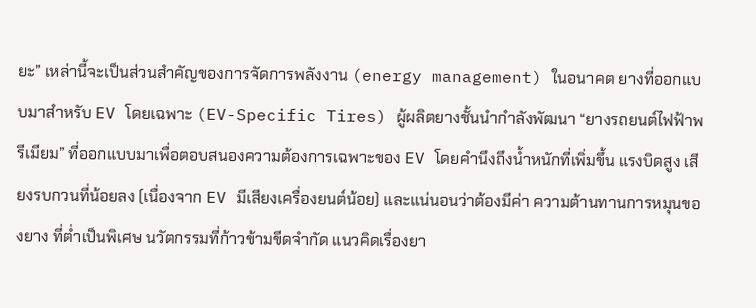ยะ” เหล่านี้จะเป็นส่วนสำคัญของการจัดการพลังงาน (energy management) ในอนาคต ยางที่ออกแบบมาสำหรับ EV โดยเฉพาะ (EV-Specific Tires) ผู้ผลิตยางชั้นนำกำลังพัฒนา “ยางรถยนต์ไฟฟ้าพรีเมียม” ที่ออกแบบมาเพื่อตอบสนองความต้องการเฉพาะของ EV โดยคำนึงถึงน้ำหนักที่เพิ่มขึ้น แรงบิดสูง เสียงรบกวนที่น้อยลง (เนื่องจาก EV มีเสียงเครื่องยนต์น้อย) และแน่นอนว่าต้องมีค่า ความต้านทานการหมุนของยาง ที่ต่ำเป็นพิเศษ นวัตกรรมที่ก้าวข้ามขีดจำกัด แนวคิดเรื่องยา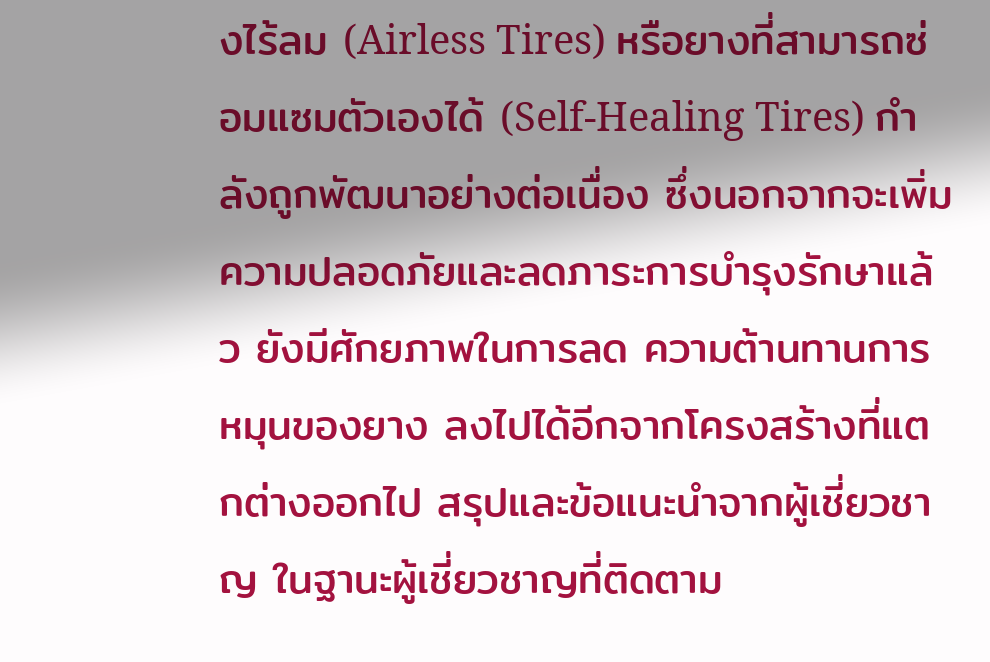งไร้ลม (Airless Tires) หรือยางที่สามารถซ่อมแซมตัวเองได้ (Self-Healing Tires) กำลังถูกพัฒนาอย่างต่อเนื่อง ซึ่งนอกจากจะเพิ่มความปลอดภัยและลดภาระการบำรุงรักษาแล้ว ยังมีศักยภาพในการลด ความต้านทานการหมุนของยาง ลงไปได้อีกจากโครงสร้างที่แตกต่างออกไป สรุปและข้อแนะนำจากผู้เชี่ยวชาญ ในฐานะผู้เชี่ยวชาญที่ติดตาม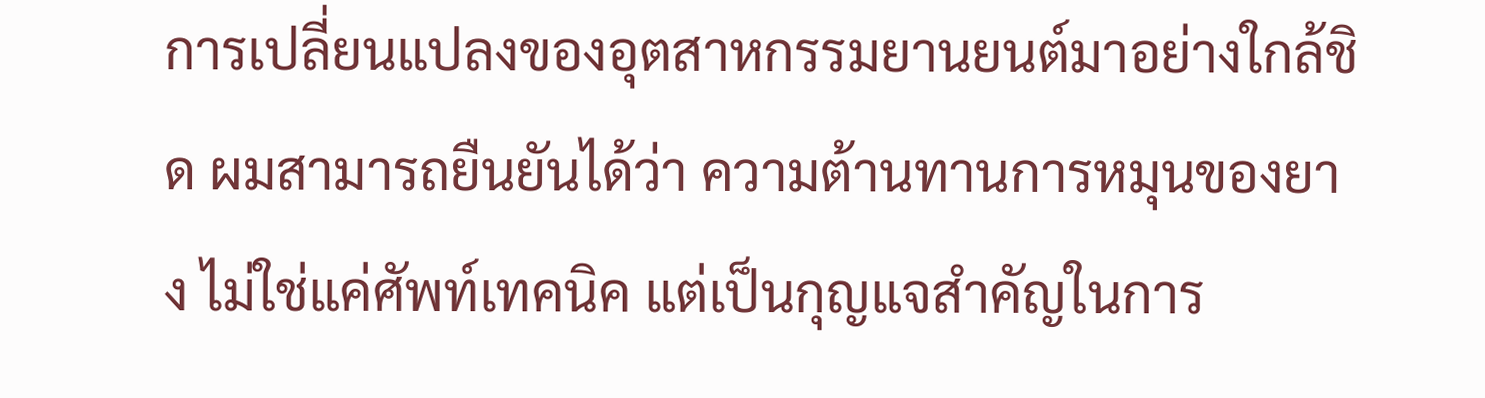การเปลี่ยนแปลงของอุตสาหกรรมยานยนต์มาอย่างใกล้ชิด ผมสามารถยืนยันได้ว่า ความต้านทานการหมุนของยาง ไม่ใช่แค่ศัพท์เทคนิค แต่เป็นกุญแจสำคัญในการ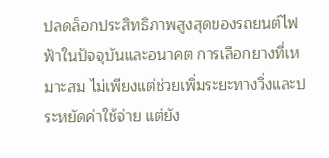ปลดล็อกประสิทธิภาพสูงสุดของรถยนต์ไฟฟ้าในปัจจุบันและอนาคต การเลือกยางที่เหมาะสม ไม่เพียงแต่ช่วยเพิ่มระยะทางวิ่งและประหยัดค่าใช้จ่าย แต่ยัง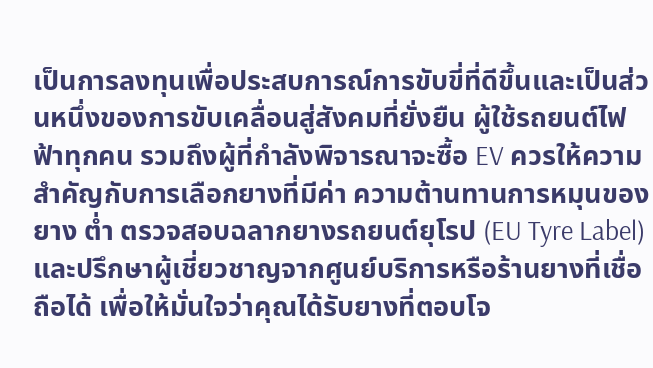เป็นการลงทุนเพื่อประสบการณ์การขับขี่ที่ดีขึ้นและเป็นส่วนหนึ่งของการขับเคลื่อนสู่สังคมที่ยั่งยืน ผู้ใช้รถยนต์ไฟฟ้าทุกคน รวมถึงผู้ที่กำลังพิจารณาจะซื้อ EV ควรให้ความสำคัญกับการเลือกยางที่มีค่า ความต้านทานการหมุนของยาง ต่ำ ตรวจสอบฉลากยางรถยนต์ยุโรป (EU Tyre Label) และปรึกษาผู้เชี่ยวชาญจากศูนย์บริการหรือร้านยางที่เชื่อถือได้ เพื่อให้มั่นใจว่าคุณได้รับยางที่ตอบโจ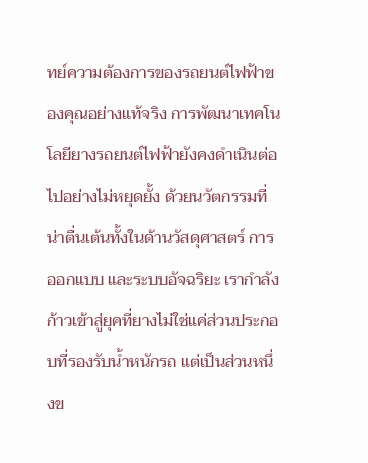ทย์ความต้องการของรถยนต์ไฟฟ้าของคุณอย่างแท้จริง การพัฒนาเทคโนโลยียางรถยนต์ไฟฟ้ายังคงดำเนินต่อไปอย่างไม่หยุดยั้ง ด้วยนวัตกรรมที่น่าตื่นเต้นทั้งในด้านวัสดุศาสตร์ การออกแบบ และระบบอัจฉริยะ เรากำลังก้าวเข้าสู่ยุคที่ยางไม่ใช่แค่ส่วนประกอบที่รองรับน้ำหนักรถ แต่เป็นส่วนหนึ่งข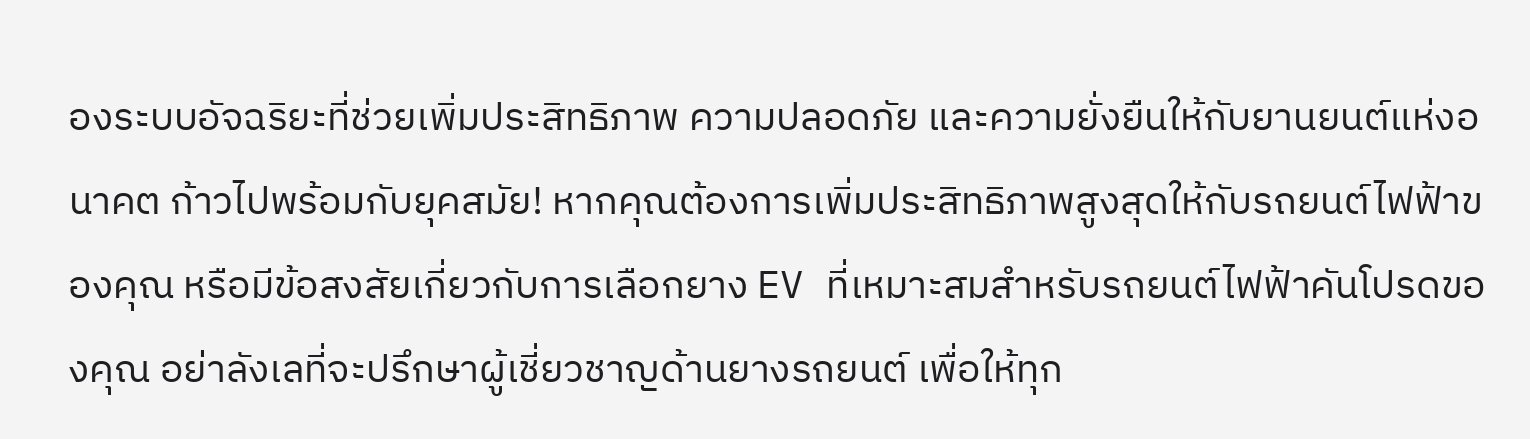องระบบอัจฉริยะที่ช่วยเพิ่มประสิทธิภาพ ความปลอดภัย และความยั่งยืนให้กับยานยนต์แห่งอนาคต ก้าวไปพร้อมกับยุคสมัย! หากคุณต้องการเพิ่มประสิทธิภาพสูงสุดให้กับรถยนต์ไฟฟ้าของคุณ หรือมีข้อสงสัยเกี่ยวกับการเลือกยาง EV ที่เหมาะสมสำหรับรถยนต์ไฟฟ้าคันโปรดของคุณ อย่าลังเลที่จะปรึกษาผู้เชี่ยวชาญด้านยางรถยนต์ เพื่อให้ทุก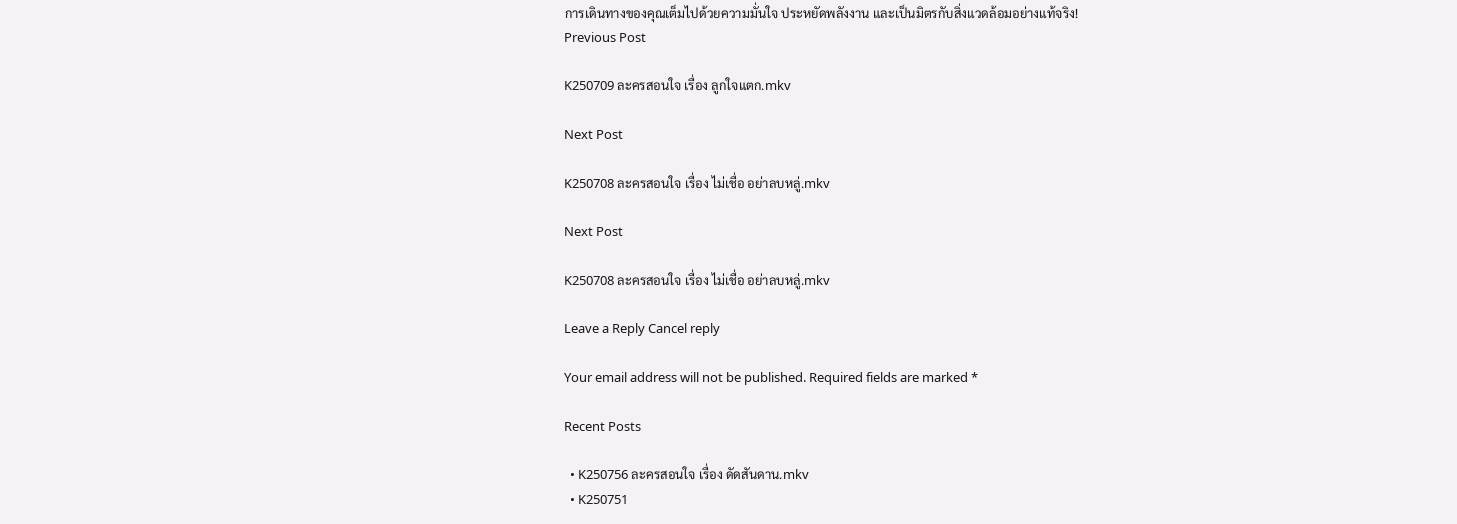การเดินทางของคุณเต็มไปด้วยความมั่นใจ ประหยัดพลังงาน และเป็นมิตรกับสิ่งแวดล้อมอย่างแท้จริง!
Previous Post

K250709 ละครสอนใจ เรื่อง ลูกใจแตก.mkv

Next Post

K250708 ละครสอนใจ เรื่อง ไม่เชื่อ อย่าลบหลู่.mkv

Next Post

K250708 ละครสอนใจ เรื่อง ไม่เชื่อ อย่าลบหลู่.mkv

Leave a Reply Cancel reply

Your email address will not be published. Required fields are marked *

Recent Posts

  • K250756 ละครสอนใจ เรื่อง ดัดสันดาน.mkv
  • K250751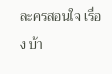ละครสอนใจ เรื่อง บ้า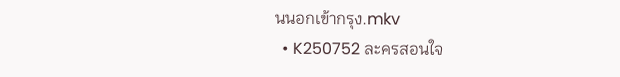นนอกเข้ากรุง.mkv
  • K250752 ละครสอนใจ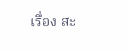เรื่อง สะ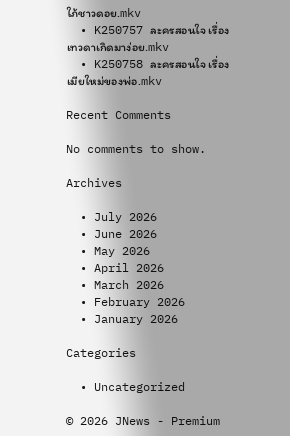ใภ้ชาวดอย.mkv
  • K250757 ละครสอนใจ เรื่อง เทวดาเกิดมาง่อย.mkv
  • K250758 ละครสอนใจ เรื่อง เมียใหม่ของพ่อ.mkv

Recent Comments

No comments to show.

Archives

  • July 2026
  • June 2026
  • May 2026
  • April 2026
  • March 2026
  • February 2026
  • January 2026

Categories

  • Uncategorized

© 2026 JNews - Premium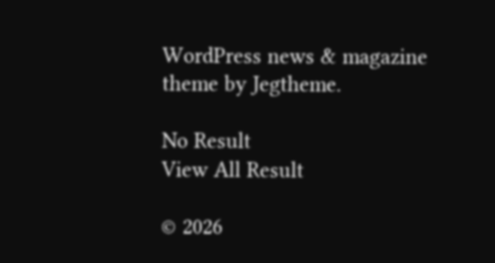WordPress news & magazine theme by Jegtheme.

No Result
View All Result

© 2026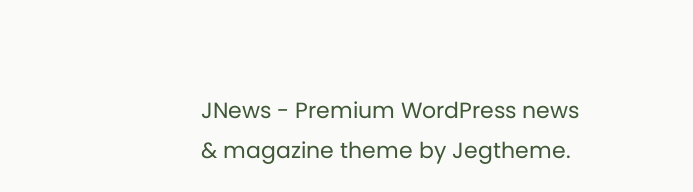JNews - Premium WordPress news & magazine theme by Jegtheme.